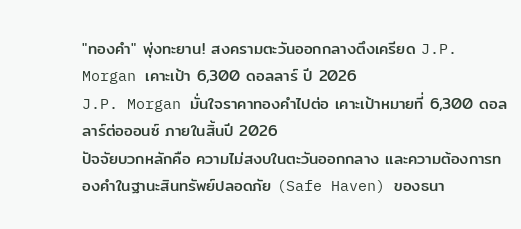"ทองคำ" พุ่งทะยาน! สงครามตะวันออกกลางตึงเครียด J.P. Morgan เคาะเป้า 6,300 ดอลลาร์ ปี 2026
J.P. Morgan มั่นใจราคาทองคำไปต่อ เคาะเป้าหมายที่ 6,300 ดอลลาร์ต่อออนซ์ ภายในสิ้นปี 2026
ปัจจัยบวกหลักคือ ความไม่สงบในตะวันออกกลาง และความต้องการทองคำในฐานะสินทรัพย์ปลอดภัย (Safe Haven) ของธนา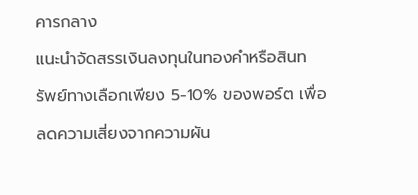คารกลาง
แนะนำจัดสรรเงินลงทุนในทองคำหรือสินทรัพย์ทางเลือกเพียง 5-10% ของพอร์ต เพื่อลดความเสี่ยงจากความผัน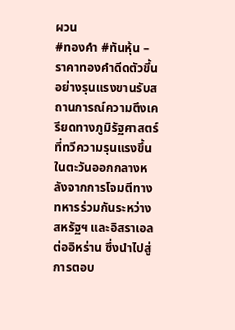ผวน
#ทองคำ #ทันหุ้น – ราคาทองคำดีดตัวขึ้นอย่างรุนแรงขานรับสถานการณ์ความตึงเครียดทางภูมิรัฐศาสตร์ที่ทวีความรุนแรงขึ้นในตะวันออกกลางหลังจากการโจมตีทางทหารร่วมกันระหว่างสหรัฐฯ และอิสราเอลต่ออิหร่าน ซึ่งนำไปสู่การตอบ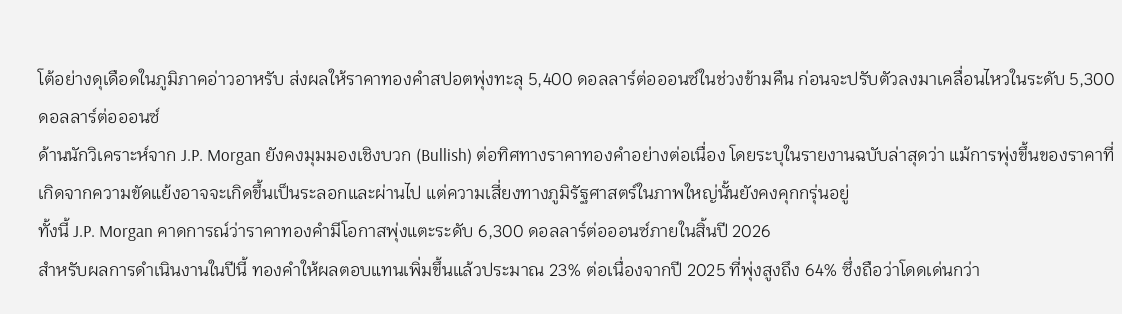โต้อย่างดุเดือดในภูมิภาคอ่าวอาหรับ ส่งผลให้ราคาทองคำสปอตพุ่งทะลุ 5,400 ดอลลาร์ต่อออนซ์ในช่วงข้ามคืน ก่อนจะปรับตัวลงมาเคลื่อนไหวในระดับ 5,300 ดอลลาร์ต่อออนซ์
ด้านนักวิเคราะห์จาก J.P. Morgan ยังคงมุมมองเชิงบวก (Bullish) ต่อทิศทางราคาทองคำอย่างต่อเนื่อง โดยระบุในรายงานฉบับล่าสุดว่า แม้การพุ่งขึ้นของราคาที่เกิดจากความขัดแย้งอาจจะเกิดขึ้นเป็นระลอกและผ่านไป แต่ความเสี่ยงทางภูมิรัฐศาสตร์ในภาพใหญ่นั้นยังคงคุกกรุ่นอยู่
ทั้งนี้ J.P. Morgan คาดการณ์ว่าราคาทองคำมีโอกาสพุ่งแตะระดับ 6,300 ดอลลาร์ต่อออนซ์ภายในสิ้นปี 2026
สำหรับผลการดำเนินงานในปีนี้ ทองคำให้ผลตอบแทนเพิ่มขึ้นแล้วประมาณ 23% ต่อเนื่องจากปี 2025 ที่พุ่งสูงถึง 64% ซึ่งถือว่าโดดเด่นกว่า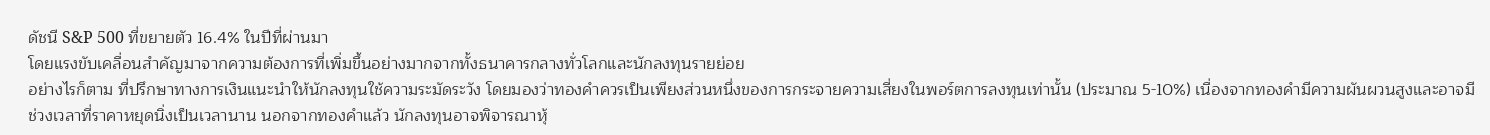ดัชนี S&P 500 ที่ขยายตัว 16.4% ในปีที่ผ่านมา
โดยแรงขับเคลื่อนสำคัญมาจากความต้องการที่เพิ่มขึ้นอย่างมากจากทั้งธนาคารกลางทั่วโลกและนักลงทุนรายย่อย
อย่างไรก็ตาม ที่ปรึกษาทางการเงินแนะนำให้นักลงทุนใช้ความระมัดระวัง โดยมองว่าทองคำควรเป็นเพียงส่วนหนึ่งของการกระจายความเสี่ยงในพอร์ตการลงทุนเท่านั้น (ประมาณ 5-10%) เนื่องจากทองคำมีความผันผวนสูงและอาจมีช่วงเวลาที่ราคาหยุดนิ่งเป็นเวลานาน นอกจากทองคำแล้ว นักลงทุนอาจพิจารณาหุ้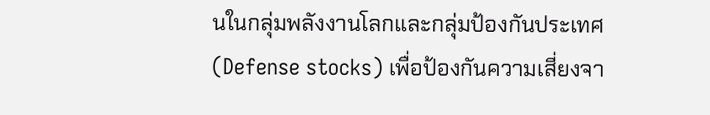นในกลุ่มพลังงานโลกและกลุ่มป้องกันประเทศ (Defense stocks) เพื่อป้องกันความเสี่ยงจา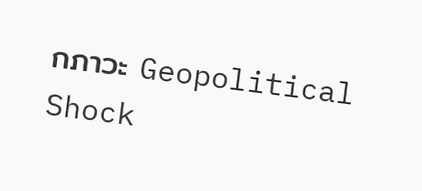กภาวะ Geopolitical Shock